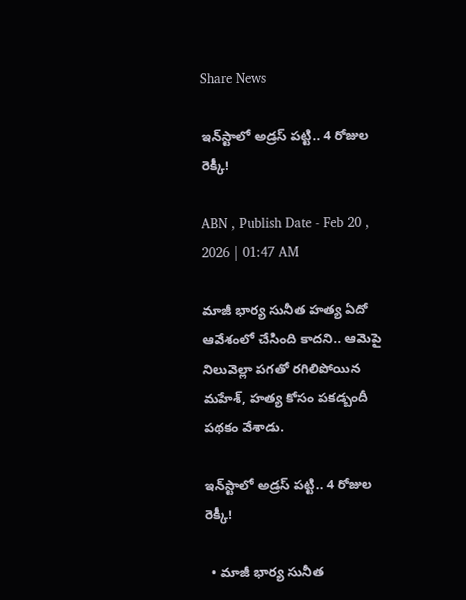Share News

ఇన్‌స్టాలో అడ్రస్‌ పట్టి.. 4 రోజుల రెక్కీ!

ABN , Publish Date - Feb 20 , 2026 | 01:47 AM

మాజీ భార్య సునీత హత్య ఏదో ఆవేశంలో చేసింది కాదని.. ఆమెపై నిలువెల్లా పగతో రగిలిపోయిన మహేశ్‌, హత్య కోసం పకడ్బందీ పథకం వేశాడు.

ఇన్‌స్టాలో అడ్రస్‌ పట్టి.. 4 రోజుల రెక్కీ!

  • మాజీ భార్య సునీత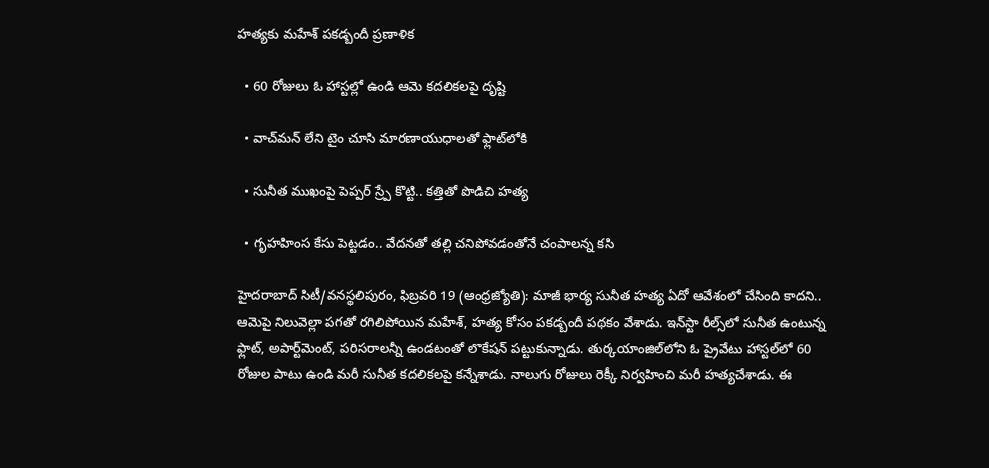హత్యకు మహేశ్‌ పకడ్బందీ ప్రణాళిక

  • 60 రోజులు ఓ హాస్టల్లో ఉండి ఆమె కదలికలపై దృష్టి

  • వాచ్‌మన్‌ లేని టైం చూసి మారణాయుధాలతో ఫ్లాట్‌లోకి

  • సునీత ముఖంపై పెప్పర్‌ స్ర్పే కొట్టి.. కత్తితో పొడిచి హత్య

  • గృహహింస కేసు పెట్టడం.. వేదనతో తల్లి చనిపోవడంతోనే చంపాలన్న కసి

హైదరాబాద్‌ సిటీ/వనస్థలిపురం, ఫిబ్రవరి 19 (ఆంధ్రజ్యోతి): మాజీ భార్య సునీత హత్య ఏదో ఆవేశంలో చేసింది కాదని.. ఆమెపై నిలువెల్లా పగతో రగిలిపోయిన మహేశ్‌, హత్య కోసం పకడ్బందీ పథకం వేశాడు. ఇన్‌స్టా రీల్స్‌లో సునీత ఉంటున్న ఫ్లాట్‌, అపార్ట్‌మెంట్‌, పరిసరాలన్నీ ఉండటంతో లొకేషన్‌ పట్టుకున్నాడు. తుర్కయాంజిల్‌లోని ఓ ప్రైవేటు హాస్టల్‌లో 60 రోజుల పాటు ఉండి మరీ సునీత కదలికలపై కన్నేశాడు. నాలుగు రోజులు రెక్కీ నిర్వహించి మరీ హత్యచేశాడు. ఈ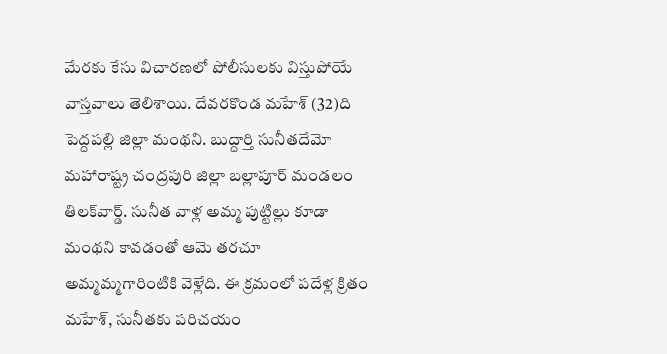మేరకు కేసు విచారణలో పోలీసులకు విస్తుపోయే వాస్తవాలు తెలిశాయి. దేవరకొండ మహేశ్‌ (32)ది పెద్దపల్లి జిల్లా మంథని. బుద్దార్తి సునీతదేమో మహారాష్ట్ర చంద్రపురి జిల్లా బల్లాపూర్‌ మండలం తిలక్‌వార్డ్‌. సునీత వాళ్ల అమ్మ పుట్టిల్లు కూడా మంథని కావడంతో ఆమె తరచూ అమ్మమ్మగారింటికి వెళ్లేది. ఈ క్రమంలో పదేళ్ల క్రితం మహేశ్‌, సునీతకు పరిచయం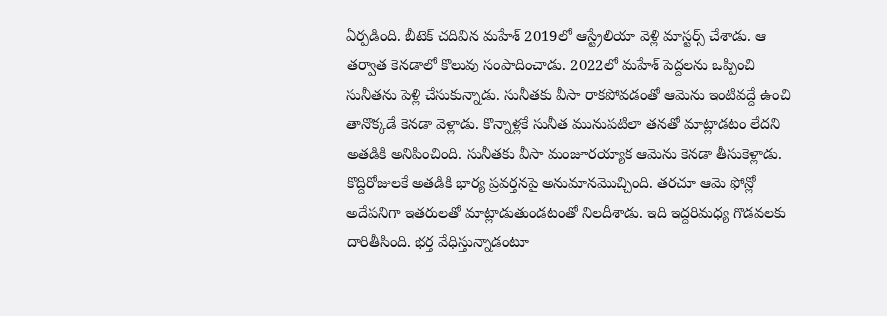ఏర్పడింది. బీటెక్‌ చదివిన మహేశ్‌ 2019లో ఆస్ట్రేలియా వెళ్లి మాస్టర్స్‌ చేశాడు. ఆ తర్వాత కెనడాలో కొలువు సంపాదించాడు. 2022లో మహేశ్‌ పెద్దలను ఒప్పించి సునీతను పెళ్లి చేసుకున్నాడు. సునీతకు వీసా రాకపోవడంతో ఆమెను ఇంటివద్దే ఉంచి తానొక్కడే కెనడా వెళ్లాడు. కొన్నాళ్లకే సునీత మునుపటిలా తనతో మాట్లాడటం లేదని అతడికి అనిపించింది. సునీతకు వీసా మంజూరయ్యాక ఆమెను కెనడా తీసుకెళ్లాడు. కొద్దిరోజులకే అతడికి భార్య ప్రవర్తనపై అనుమానమొచ్చింది. తరచూ ఆమె ఫోన్లో అదేపనిగా ఇతరులతో మాట్లాడుతుండటంతో నిలదీశాడు. ఇది ఇద్దరిమధ్య గొడవలకు దారితీసింది. భర్త వేధిస్తున్నాడంటూ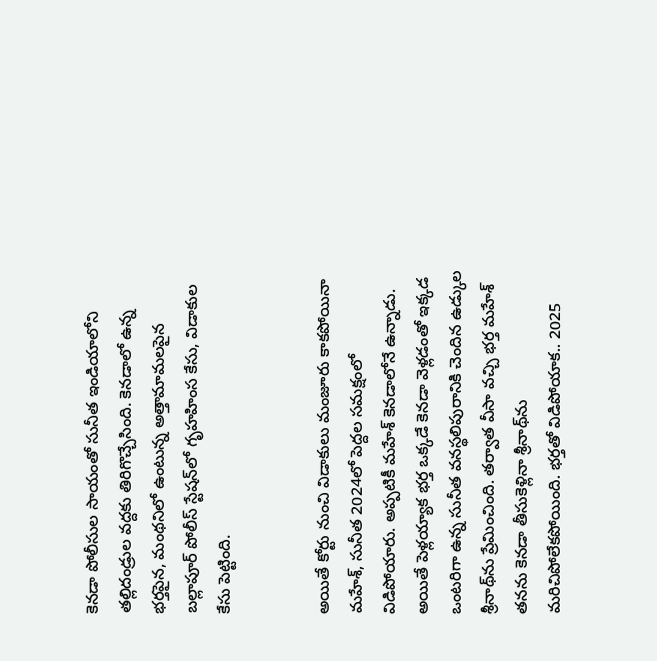కెనడా పోలీసుల సాయంతో సునీత ఇండియాలోని తల్లిదండ్రుల వద్దకు తిరిగొచ్చేసింది. కెనడాలో ఉన్న భర్తపైన, మంథనిలో ఉంటున్న అత్తామామలపైన బల్లాపూర్‌ పోలీస్‌ స్టేషన్‌లో గృహహింస కేసు, విడాకుల కేసు పెట్టింది.


అయితే కోర్టు నుంచి విడాకులు మంజూరు కాకపోయినా మహేశ్‌, సునీత 2024లో పెద్దల సమక్షంలో విడిపోయారు. అప్పటికీ మహేశ్‌ కెనడాలోనే ఉన్నాడు. అయితే పెళ్లయ్యాక భర్త ఒక్కడే కెనడా వెళ్లడంతో ఇక్కడ ఒంటరిగా ఉన్న సునీత వనస్థలిపురానికి చెందిన ఉడ్కుల శ్రీనాథ్‌ను ప్రేమించింది. తర్వాత వీసా వచ్చి భర్త మహేశ్‌ తనను కెనడా తీసుకెళ్లినా శ్రీనాథ్‌ను మరిచిపోలేకపోయింది. భర్తతో విడిపోయాక.. 2025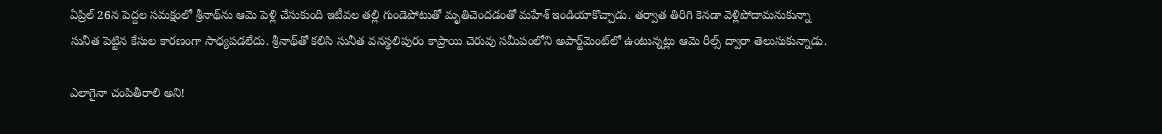ఏప్రిల్‌ 26న పెద్దల సమక్షంలో శ్రీనాథ్‌ను ఆమె పెళ్లి చేసుకుంది ఇటీవల తల్లి గుండెపోటుతో మృతిచెందడంతో మహేశ్‌ ఇండియాకొచ్చాడు. తర్వాత తిరిగి కెనడా వెళ్లిపోదామనుకున్నా సునీత పెట్టిన కేసుల కారణంగా సాధ్యపడలేదు. శ్రీనాథ్‌తో కలిసి సునీత వనస్థలిపురం కాప్రాయి చెరువు సమీపంలోని అపార్ట్‌మెంట్‌లో ఉంటున్నట్లు ఆమె రీల్స్‌ ద్వారా తెలుసుకున్నాడు.

ఎలాగైనా చంపితీరాలి అని!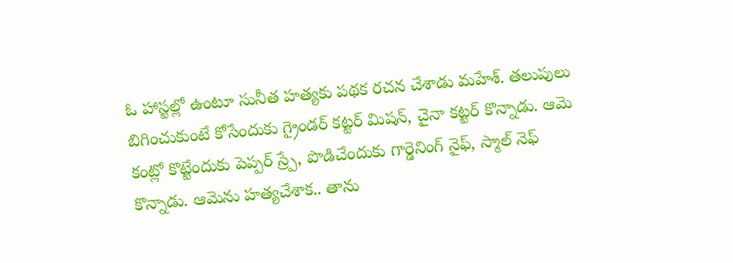ఓ హాస్టల్లో ఉంటూ సునీత హత్యకు పథక రచన చేశాడు మహేశ్‌. తలుపులు బిగించుకుంటే కోసేందుకు గ్రైండర్‌ కట్టర్‌ మిషన్‌, చైనా కట్టర్‌ కొన్నాడు. ఆమె కంట్లో కొట్టేందుకు పెప్పర్‌ స్ర్పే, పొడిచేందుకు గార్డెనింగ్‌ నైఫ్‌, స్మాల్‌ నెఫ్‌ కొన్నాడు. ఆమెను హత్యచేశాక.. తాను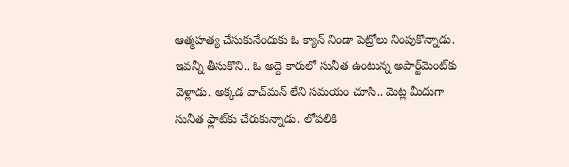ఆత్మహత్య చేసుకునేందుకు ఓ క్యాన్‌ నిండా పెట్రోలు నింపుకొన్నాడు. ఇవన్నీ తీసుకొని.. ఓ అద్దె కారులో సునీత ఉంటున్న అపార్ట్‌మెంట్‌కు వెళ్లాడు. అక్కడ వాచ్‌మన్‌ లేని సమయం చూసి.. మెట్ల మీదుగా సునీత ఫ్లాట్‌కు చేరుకున్నాడు. లోపలికి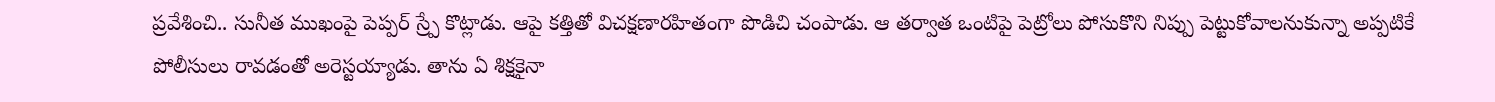ప్రవేశించి.. సునీత ముఖంపై పెప్పర్‌ స్ర్పే కొట్లాడు. ఆపై కత్తితో విచక్షణారహితంగా పొడిచి చంపాడు. ఆ తర్వాత ఒంటిపై పెట్రోలు పోసుకొని నిప్పు పెట్టుకోవాలనుకున్నా అప్పటికే పోలీసులు రావడంతో అరెస్టయ్యాడు. తాను ఏ శిక్షకైనా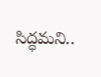సిద్ధమని..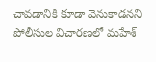చావడానికి కూడా వెనుకాడనని పోలీసుల విచారణలో మహేశ్‌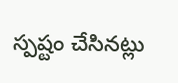స్పష్టం చేసినట్లు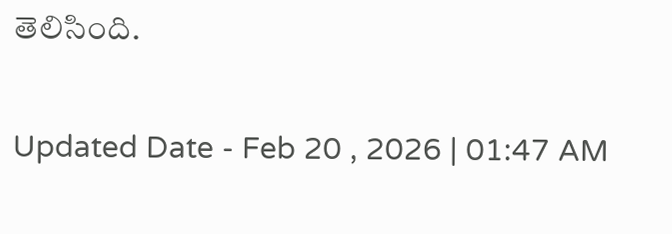తెలిసింది.

Updated Date - Feb 20 , 2026 | 01:47 AM